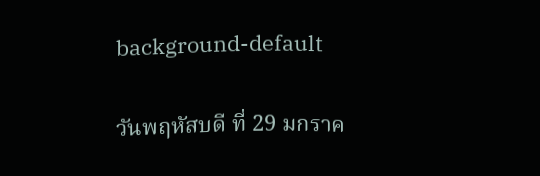background-default

วันพฤหัสบดี ที่ 29 มกราค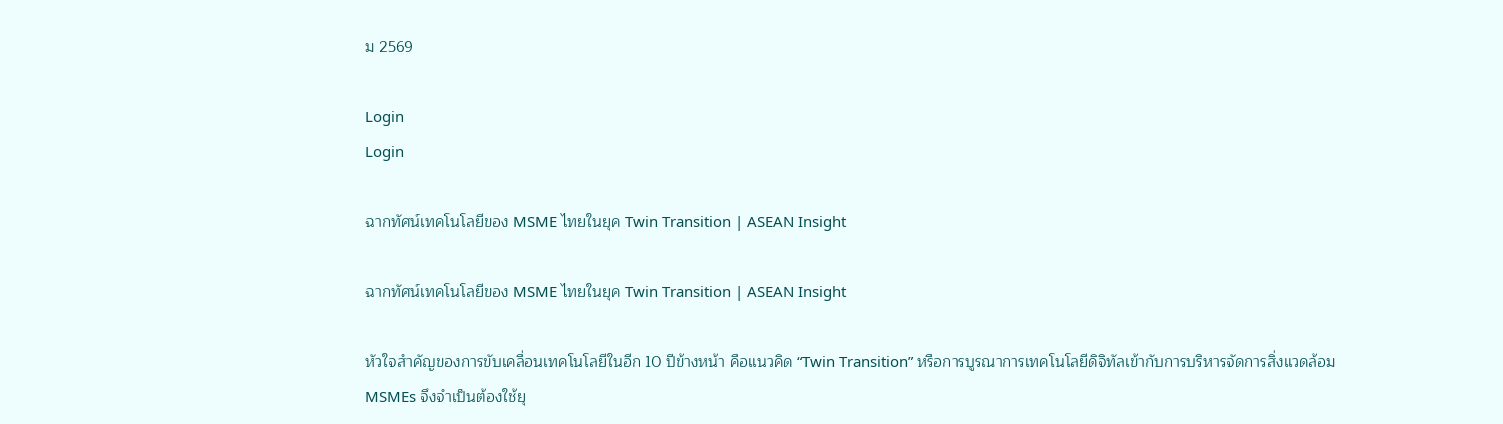ม 2569

Login
Login

ฉากทัศน์เทคโนโลยีของ MSME ไทยในยุค Twin Transition | ASEAN Insight

ฉากทัศน์เทคโนโลยีของ MSME ไทยในยุค Twin Transition | ASEAN Insight

หัวใจสำคัญของการขับเคลื่อนเทคโนโลยีในอีก 10 ปีข้างหน้า คือแนวคิด “Twin Transition” หรือการบูรณาการเทคโนโลยีดิจิทัลเข้ากับการบริหารจัดการสิ่งแวดล้อม MSMEs จึงจำเป็นต้องใช้ยุ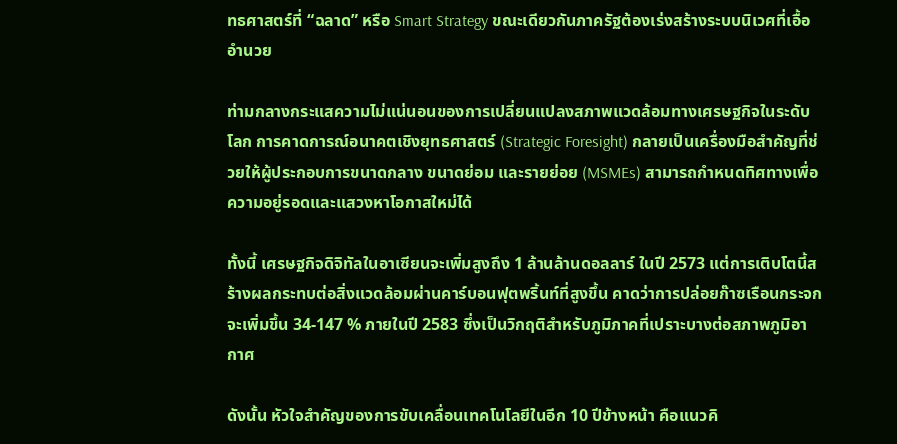ทธศาสตร์ที่ “ฉลาด” หรือ Smart Strategy ขณะเดียวกันภาครัฐต้องเร่งสร้างระบบนิเวศที่เอื้ออำนวย

ท่ามกลางกระแสความไม่แน่นอนของการเปลี่ยนแปลงสภาพแวดล้อมทางเศรษฐกิจในระดับโลก การคาดการณ์อนาคตเชิงยุทธศาสตร์ (Strategic Foresight) กลายเป็นเครื่องมือสำคัญที่ช่วยให้ผู้ประกอบการขนาดกลาง ขนาดย่อม และรายย่อย (MSMEs) สามารถกำหนดทิศทางเพื่อความอยู่รอดและแสวงหาโอกาสใหม่ได้

ทั้งนี้ เศรษฐกิจดิจิทัลในอาเซียนจะเพิ่มสูงถึง 1 ล้านล้านดอลลาร์ ในปี 2573 แต่การเติบโตนี้สร้างผลกระทบต่อสิ่งแวดล้อมผ่านคาร์บอนฟุตพริ้นท์ที่สูงขึ้น คาดว่าการปล่อยก๊าซเรือนกระจกจะเพิ่มขึ้น 34-147 % ภายในปี 2583 ซึ่งเป็นวิกฤติสำหรับภูมิภาคที่เปราะบางต่อสภาพภูมิอากาศ

ดังนั้น หัวใจสำคัญของการขับเคลื่อนเทคโนโลยีในอีก 10 ปีข้างหน้า คือแนวคิ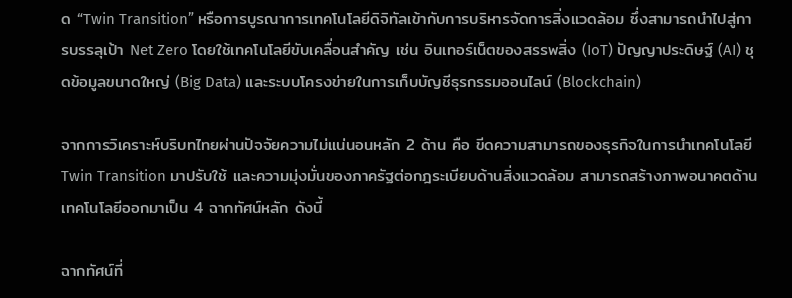ด “Twin Transition” หรือการบูรณาการเทคโนโลยีดิจิทัลเข้ากับการบริหารจัดการสิ่งแวดล้อม ซึ่งสามารถนำไปสู่การบรรลุเป้า Net Zero โดยใช้เทคโนโลยีขับเคลื่อนสำคัญ เช่น อินเทอร์เน็ตของสรรพสิ่ง (IoT) ปัญญาประดิษฐ์ (AI) ชุดข้อมูลขนาดใหญ่ (Big Data) และระบบโครงข่ายในการเก็บบัญชีธุรกรรมออนไลน์ (Blockchain)

จากการวิเคราะห์บริบทไทยผ่านปัจจัยความไม่แน่นอนหลัก 2 ด้าน คือ ขีดความสามารถของธุรกิจในการนำเทคโนโลยี Twin Transition มาปรับใช้ และความมุ่งมั่นของภาครัฐต่อกฎระเบียบด้านสิ่งแวดล้อม สามารถสร้างภาพอนาคตด้านเทคโนโลยีออกมาเป็น 4 ฉากทัศน์หลัก ดังนี้

ฉากทัศน์ที่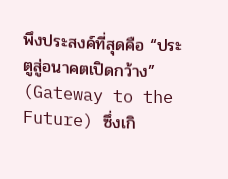พึงประสงค์ที่สุดคือ “ประตูสู่อนาคตเปิดกว้าง” (Gateway to the Future) ซึ่งเกิ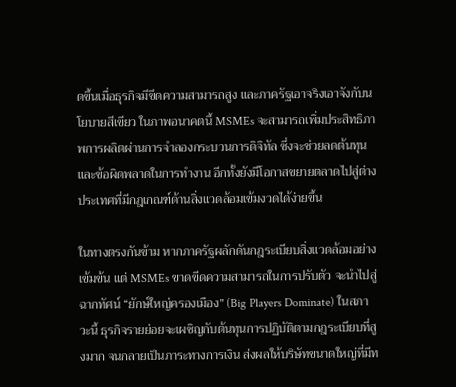ดขึ้นเมื่อธุรกิจมีขีดความสามารถสูง และภาครัฐเอาจริงเอาจังกับนโยบายสีเขียว ในภาพอนาคตนี้ MSMEs จะสามารถเพิ่มประสิทธิภาพการผลิตผ่านการจำลองกระบวนการดิจิทัล ซึ่งจะช่วยลดต้นทุนและข้อผิดพลาดในการทำงาน อีกทั้งยังมีโอกาสขยายตลาดไปสู่ต่างประเทศที่มีกฎเกณฑ์ด้านสิ่งแวดล้อมเข้มงวดได้ง่ายขึ้น

ในทางตรงกันข้าม หากภาครัฐผลักดันกฎระเบียบสิ่งแวดล้อมอย่างเข้มข้น แต่ MSMEs ขาดขีดความสามารถในการปรับตัว จะนำไปสู่ฉากทัศน์ “ยักษ์ใหญ่ครองเมือง” (Big Players Dominate) ในสภาวะนี้ ธุรกิจรายย่อยจะเผชิญกับต้นทุนการปฏิบัติตามกฎระเบียบที่สูงมาก จนกลายเป็นภาระทางการเงิน ส่งผลให้บริษัทขนาดใหญ่ที่มีท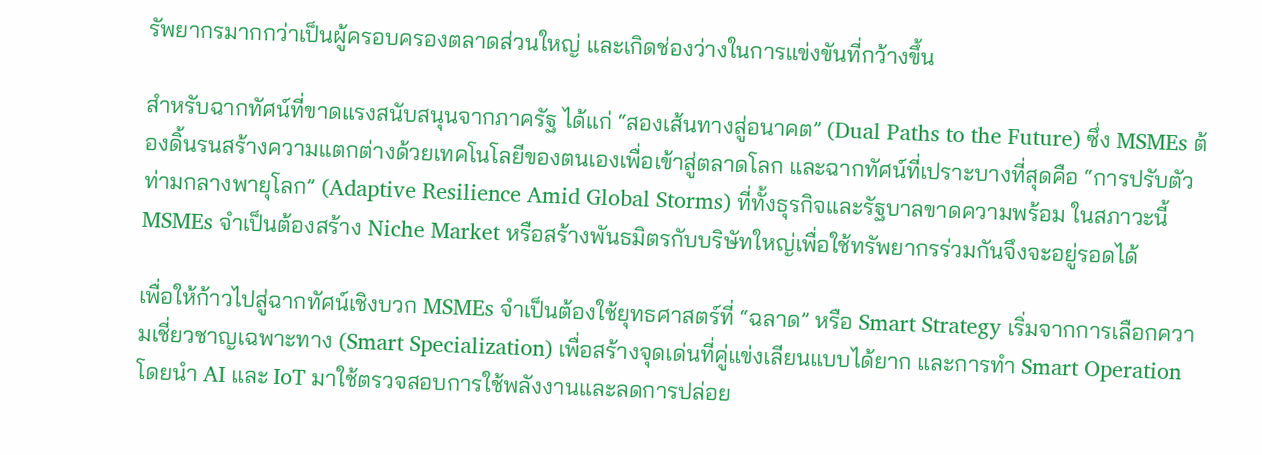รัพยากรมากกว่าเป็นผู้ครอบครองตลาดส่วนใหญ่ และเกิดช่องว่างในการแข่งขันที่กว้างขึ้น

สำหรับฉากทัศน์ที่ขาดแรงสนับสนุนจากภาครัฐ ได้แก่ “สองเส้นทางสู่อนาคต” (Dual Paths to the Future) ซึ่ง MSMEs ต้องดิ้นรนสร้างความแตกต่างด้วยเทคโนโลยีของตนเองเพื่อเข้าสู่ตลาดโลก และฉากทัศน์ที่เปราะบางที่สุดคือ “การปรับตัวท่ามกลางพายุโลก” (Adaptive Resilience Amid Global Storms) ที่ทั้งธุรกิจและรัฐบาลขาดความพร้อม ในสภาวะนี้ MSMEs จำเป็นต้องสร้าง Niche Market หรือสร้างพันธมิตรกับบริษัทใหญ่เพื่อใช้ทรัพยากรร่วมกันจึงจะอยู่รอดได้

เพื่อให้ก้าวไปสู่ฉากทัศน์เชิงบวก MSMEs จำเป็นต้องใช้ยุทธศาสตร์ที่ “ฉลาด” หรือ Smart Strategy เริ่มจากการเลือกความเชี่ยวชาญเฉพาะทาง (Smart Specialization) เพื่อสร้างจุดเด่นที่คู่แข่งเลียนแบบได้ยาก และการทำ Smart Operation โดยนำ AI และ IoT มาใช้ตรวจสอบการใช้พลังงานและลดการปล่อย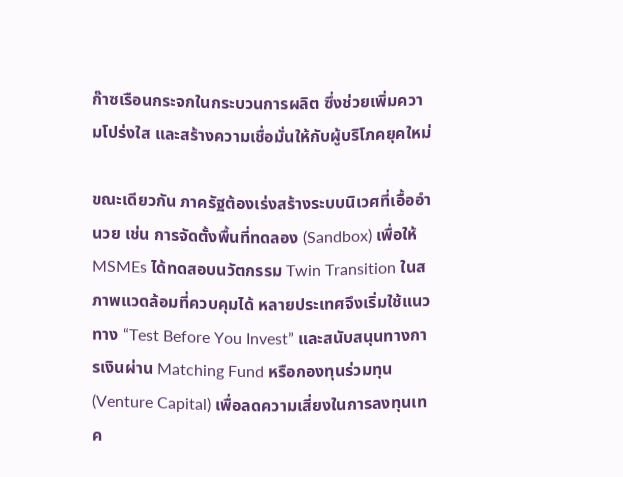ก๊าซเรือนกระจกในกระบวนการผลิต ซึ่งช่วยเพิ่มความโปร่งใส และสร้างความเชื่อมั่นให้กับผู้บริโภคยุคใหม่

ขณะเดียวกัน ภาครัฐต้องเร่งสร้างระบบนิเวศที่เอื้ออำนวย เช่น การจัดตั้งพื้นที่ทดลอง (Sandbox) เพื่อให้ MSMEs ได้ทดสอบนวัตกรรม Twin Transition ในสภาพแวดล้อมที่ควบคุมได้ หลายประเทศจึงเริ่มใช้แนวทาง “Test Before You Invest” และสนับสนุนทางการเงินผ่าน Matching Fund หรือกองทุนร่วมทุน (Venture Capital) เพื่อลดความเสี่ยงในการลงทุนเทค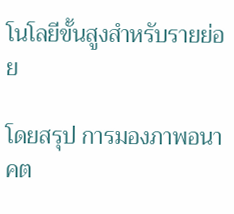โนโลยีขั้นสูงสำหรับรายย่อย

โดยสรุป การมองภาพอนาคต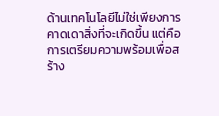ด้านเทคโนโลยีไม่ใช่เพียงการคาดเดาสิ่งที่จะเกิดขึ้น แต่คือการเตรียมความพร้อมเพื่อสร้าง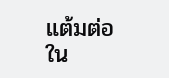แต้มต่อใน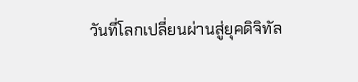วันที่โลกเปลี่ยนผ่านสู่ยุคดิจิทัล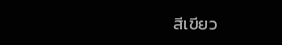สีเขียว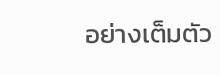อย่างเต็มตัว